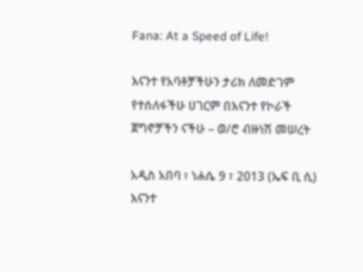Fana: At a Speed of Life!

እናንተ የአባቶቻችሁን ታሪክ ለመድገም የተሰለፋችሁ ሀገርም በእናንተ የኮራች ጀግኖቻችን ናችሁ – ወ/ሮ ብዙነሽ መሠረት

አዲስ አበባ ፣ ነሐሴ 9 ፣ 2013 (ኤፍ ቢ ሲ) እናንተ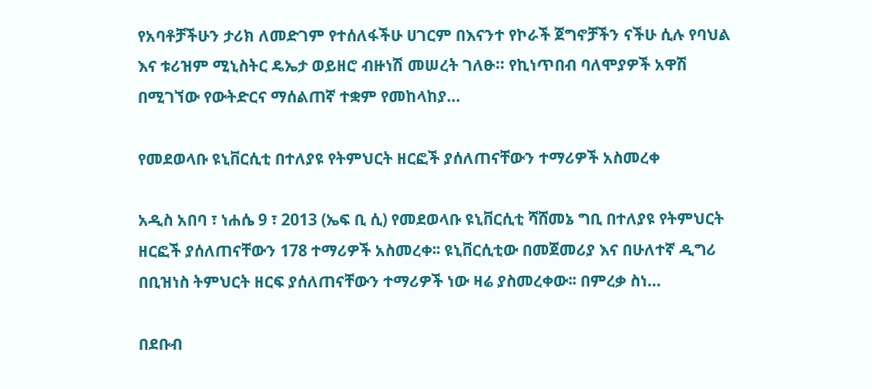የአባቶቻችሁን ታሪክ ለመድገም የተሰለፋችሁ ሀገርም በእናንተ የኮራች ጀግኖቻችን ናችሁ ሲሉ የባህል እና ቱሪዝም ሚኒስትር ዴኤታ ወይዘሮ ብዙነሽ መሠረት ገለፁ። የኪነጥበብ ባለሞያዎች አዋሽ በሚገኘው የውትድርና ማሰልጠኛ ተቋም የመከላከያ…

የመደወላቡ ዩኒቨርሲቲ በተለያዩ የትምህርት ዘርፎች ያሰለጠናቸውን ተማሪዎች አስመረቀ

አዲስ አበባ ፣ ነሐሴ 9 ፣ 2013 (ኤፍ ቢ ሲ) የመደወላቡ ዩኒቨርሲቲ ሻሸመኔ ግቢ በተለያዩ የትምህርት ዘርፎች ያሰለጠናቸውን 178 ተማሪዎች አስመረቀ፡፡ ዩኒቨርሲቲው በመጀመሪያ እና በሁለተኛ ዲግሪ በቢዝነስ ትምህርት ዘርፍ ያሰለጠናቸውን ተማሪዎች ነው ዛሬ ያስመረቀው፡፡ በምረቃ ስነ…

በደቡብ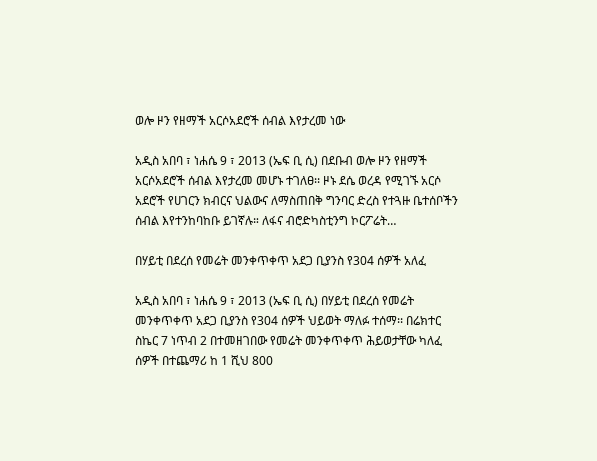ወሎ ዞን የዘማች አርሶአደሮች ሰብል እየታረመ ነው

አዲስ አበባ ፣ ነሐሴ 9 ፣ 2013 (ኤፍ ቢ ሲ) በደቡብ ወሎ ዞን የዘማች አርሶአደሮች ሰብል እየታረመ መሆኑ ተገለፀ፡፡ ዞኑ ደሴ ወረዳ የሚገኙ አርሶ አደሮች የሀገርን ክብርና ህልውና ለማስጠበቅ ግንባር ድረስ የተጓዙ ቤተሰቦችን ሰብል እየተንከባከቡ ይገኛሉ። ለፋና ብሮድካስቲንግ ኮርፖሬት…

በሃይቲ በደረሰ የመሬት መንቀጥቀጥ አደጋ ቢያንስ የ304 ሰዎች አለፈ

አዲስ አበባ ፣ ነሐሴ 9 ፣ 2013 (ኤፍ ቢ ሲ) በሃይቲ በደረሰ የመሬት መንቀጥቀጥ አደጋ ቢያንስ የ304 ሰዎች ህይወት ማለፉ ተሰማ፡፡ በሬክተር ስኬር 7 ነጥብ 2 በተመዘገበው የመሬት መንቀጥቀጥ ሕይወታቸው ካለፈ ሰዎች በተጨማሪ ከ 1 ሺህ 800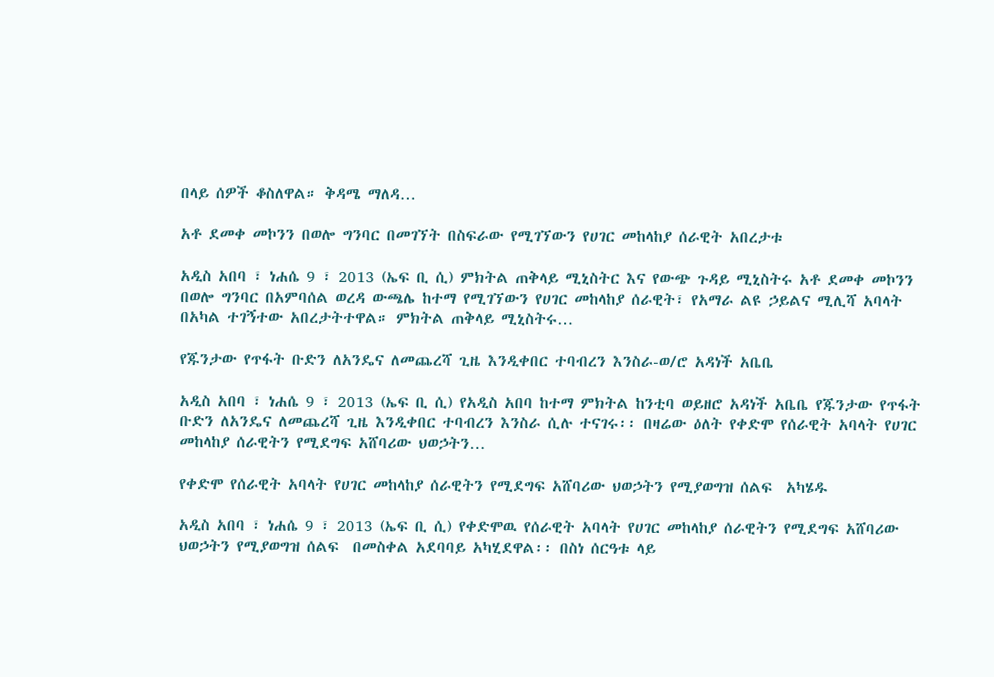በላይ ሰዎች ቆስለዋል። ቅዳሜ ማለዳ…

አቶ ደመቀ መኮንን በወሎ ግንባር በመገኘት በስፍራው የሚገኘውን የሀገር መከላከያ ሰራዊት አበረታቱ

አዲስ አበባ ፣ ነሐሴ 9 ፣ 2013 (ኤፍ ቢ ሲ) ምክትል ጠቅላይ ሚኒስትር እና የውጭ ጉዳይ ሚኒስትሩ አቶ ደመቀ መኮንን በወሎ ግንባር በአምባሰል ወረዳ ውጫሌ ከተማ የሚገኘውን የሀገር መከላከያ ሰራዊት፣ የአማራ ልዩ ኃይልና ሚሊሻ አባላት በአካል ተገኝተው አበረታትተዋል። ምክትል ጠቅላይ ሚኒስትሩ…

የጁንታው የጥፋት ቡድን ለአንዴና ለመጨረሻ ጊዜ እንዲቀበር ተባብረን እንስራ-ወ/ሮ አዳነች አቤቤ

አዲስ አበባ ፣ ነሐሴ 9 ፣ 2013 (ኤፍ ቢ ሲ) የአዲስ አበባ ከተማ ምክትል ከንቲባ ወይዘሮ አዳነች አቤቤ የጁንታው የጥፋት ቡድን ለአንዴና ለመጨረሻ ጊዜ እንዲቀበር ተባብረን እንስራ ሲሉ ተናገሩ፡፡ በዛሬው ዕለት የቀድሞ የሰራዊት አባላት የሀገር መከላከያ ሰራዊትን የሚደግፍ አሸባሪው ህወኃትን…

የቀድሞ የሰራዊት አባላት የሀገር መከላከያ ሰራዊትን የሚደግፍ አሸባሪው ህወኃትን የሚያወግዝ ሰልፍ  አካሄዱ

አዲስ አበባ ፣ ነሐሴ 9 ፣ 2013 (ኤፍ ቢ ሲ) የቀድሞዉ የሰራዊት አባላት የሀገር መከላከያ ሰራዊትን የሚደግፍ አሸባሪው ህወኃትን የሚያወግዝ ሰልፍ  በመስቀል አደባባይ አካሂደዋል፡፡ በስነ ሰርዓቱ ላይ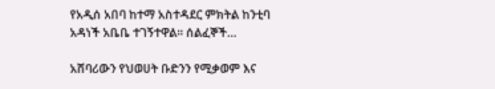የአዲሰ አበባ ከተማ አስተዳደር ምክትል ከንቲባ አዳነች አቤቤ ተገኝተዋል። ሰልፈኞች…

አሸባሪውን የህወሀት ቡድንን የሚቃወም እና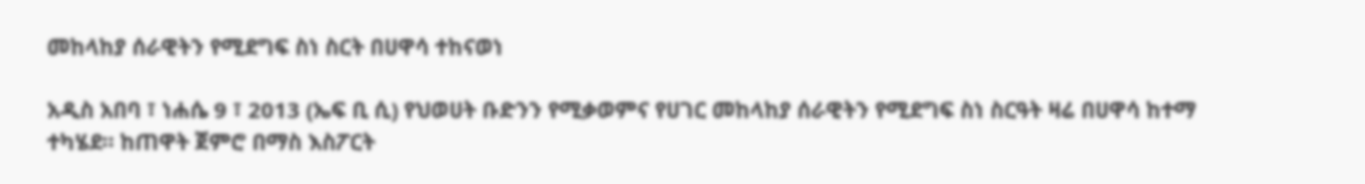መከላከያ ሰራዊትን የሚደግፍ ስነ ስርት በሀዋሳ ተከናወነ

አዲስ አበባ ፣ ነሐሴ 9 ፣ 2013 (ኤፍ ቢ ሲ) የህወሀት ቡድንን የሚቃወምና የሀገር መከላከያ ሰራዊትን የሚደግፍ ስነ ስርዓት ዛሬ በሀዋሳ ከተማ ተካሄደ። ከጠዋት ጀምሮ በማስ እስፖርት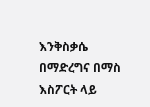እንቅስቃሴ በማድረግና በማስ እስፖርት ላይ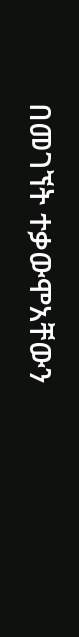በመገኘት ተቃውሞአቸውን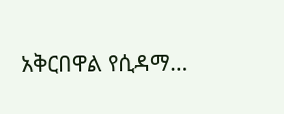አቅርበዋል የሲዳማ…